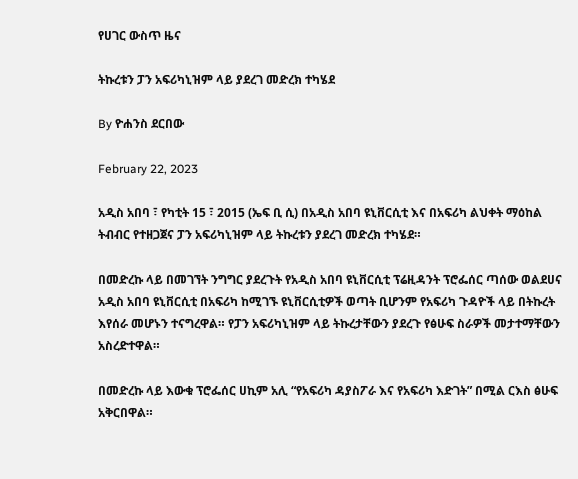የሀገር ውስጥ ዜና

ትኩረቱን ፓን አፍሪካኒዝም ላይ ያደረገ መድረክ ተካሄደ

By ዮሐንስ ደርበው

February 22, 2023

አዲስ አበባ ፣ የካቲት 15 ፣ 2015 (ኤፍ ቢ ሲ) በአዲስ አበባ ዩኒቨርሲቲ እና በአፍሪካ ልህቀት ማዕከል ትብብር የተዘጋጀና ፓን አፍሪካኒዝም ላይ ትኩረቱን ያደረገ መድረክ ተካሄደ።

በመድረኩ ላይ በመገኘት ንግግር ያደረጉት የአዲስ አበባ ዩኒቨርሲቲ ፕሬዚዳንት ፕሮፌሰር ጣሰው ወልደሀና አዲስ አበባ ዩኒቨርሲቲ በአፍሪካ ከሚገኙ ዩኒቨርሲቲዎች ወጣት ቢሆንም የአፍሪካ ጉዳዮች ላይ በትኩረት እየሰራ መሆኑን ተናግረዋል። የፓን አፍሪካኒዝም ላይ ትኩረታቸውን ያደረጉ የፅሁፍ ስራዎች መታተማቸውን አስረድተዋል።

በመድረኩ ላይ እውቁ ፕሮፌሰር ሀኪም አሊ “የአፍሪካ ዳያስፖራ እና የአፍሪካ እድገት” በሚል ርእስ ፅሁፍ አቅርበዋል።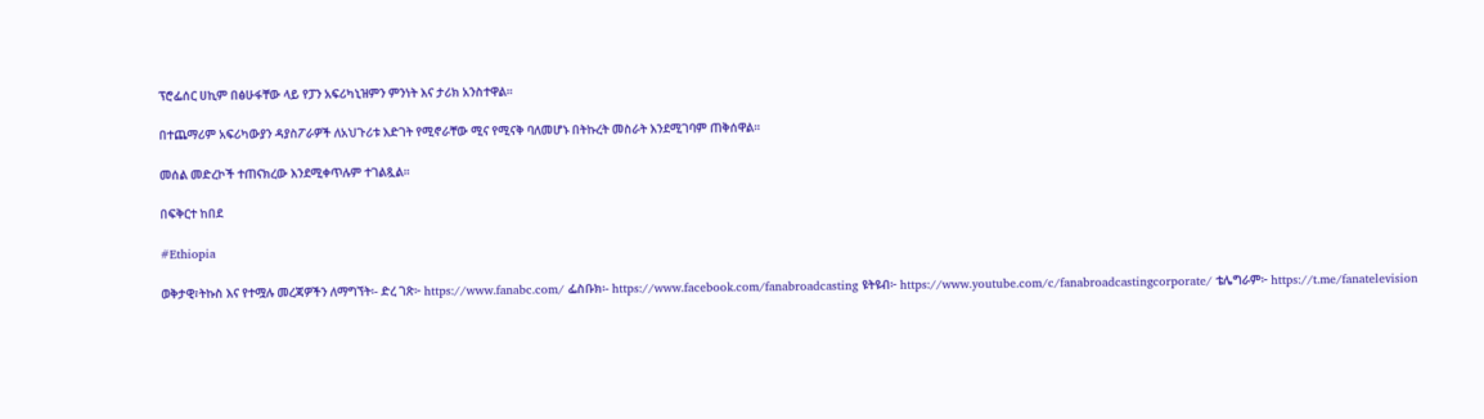ፕሮፌሰር ሀኪም በፅሁፋቸው ላይ የፓን አፍሪካኒዝምን ምንነት እና ታሪክ አንስተዋል።

በተጨማሪም አፍሪካውያን ዳያስፖራዎች ለአህጉሪቱ እድገት የሚኖራቸው ሚና የሚናቅ ባለመሆኑ በትኩረት መስራት እንደሚገባም ጠቅሰዋል።

መሰል መድረኮች ተጠናክረው እንደሚቀጥሉም ተገልጿል።

በፍቅርተ ከበደ

#Ethiopia

ወቅታዊ፣ትኩስ እና የተሟሉ መረጃዎችን ለማግኘት፡- ድረ ገጽ፦ https://www.fanabc.com/ ፌስቡክ፡- https://www.facebook.com/fanabroadcasting ዩትዩብ፦ https://www.youtube.com/c/fanabroadcastingcorporate/ ቴሌግራም፦ https://t.me/fanatelevision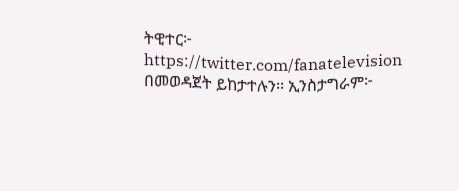ትዊተር፦ https://twitter.com/fanatelevision በመወዳጀት ይከታተሉን፡፡ ኢንስታግራም፦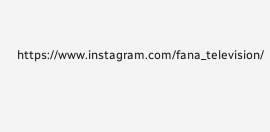https://www.instagram.com/fana_television/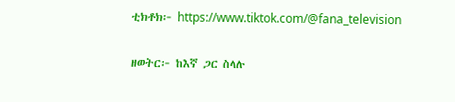ቲክቶክ፦ https://www.tiktok.com/@fana_television

ዘወትር፦ ከእኛ ጋር ስላሉ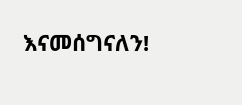እናመሰግናለን!